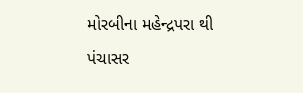મોરબીના મહેન્દ્રપરા થી પંચાસર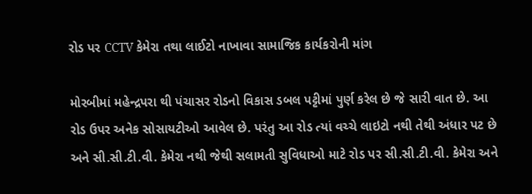રોડ પર CCTV કેમેરા તથા લાઈટો નાખાવા સામાજિક કાર્યકરોની માંગ

મોરબીમાં મહેન્દ્રપરા થી પંચાસર રોડનો વિકાસ ડબલ પટ્ટીમાં પુર્ણ કરેલ છે જે સારી વાત છે. આ રોડ ઉપર અનેક સોસાયટીઓ આવેલ છે. પરંતુ આ રોડ ત્યાં વચ્ચે લાઇટો નથી તેથી અંધાર પટ છે અને સી.સી.ટી.વી. કેમેરા નથી જેથી સલામતી સુવિધાઓ માટે રોડ પર સી.સી.ટી.વી. કેમેરા અને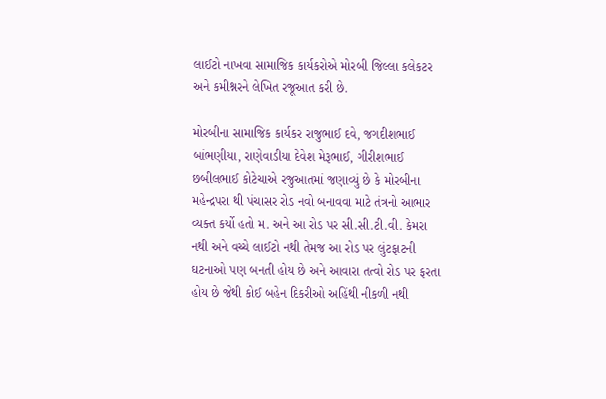લાઈટો નાખવા સામાજિક કાર્યકરોએ મોરબી જિલ્લા કલેકટર અને કમીશ્નરને લેખિત રજૂઆત કરી છે.

મોરબીના સામાજિક કાર્યકર રાજુભાઈ દવે, જગદીશભાઈ બાંભણીયા, રાણેવાડીયા દેવેશ મેરૂભાઈ, ગીરીશભાઈ છબીલભાઈ કોટેચાએ રજુઆતમાં જણાવ્યું છે કે મોરબીના મહેન્દ્રપરા થી પંચાસર રોડ નવો બનાવવા માટે તંત્રનો આભાર વ્યક્ત કર્યો હતો મ. અને આ રોડ પર સી.સી.ટી.વી. કેમરા નથી અને વચ્ચે લાઈટો નથી તેમજ આ રોડ પર લુંટફાટની ઘટનાઓ પણ બનતી હોય છે અને આવારા તત્વો રોડ પર ફરતા હોય છે જેથી કોઈ બહેન દિકરીઓ અહિંથી નીકળી નથી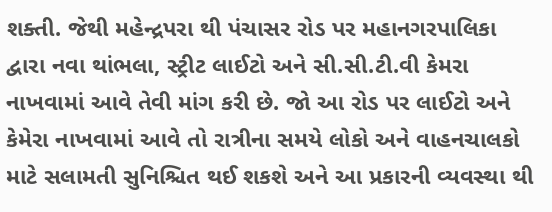શક્તી. જેથી મહેન્દ્રપરા થી પંચાસર રોડ પર મહાનગરપાલિકા દ્વારા નવા થાંભલા, સ્ટ્રીટ લાઈટો અને સી.સી.ટી.વી કેમરા નાખવામાં આવે તેવી માંગ કરી છે. જો આ રોડ પર લાઈટો અને કેમેરા નાખવામાં આવે તો રાત્રીના સમયે લોકો અને વાહનચાલકો માટે સલામતી સુનિશ્ચિત થઈ શકશે અને આ પ્રકારની વ્યવસ્થા થી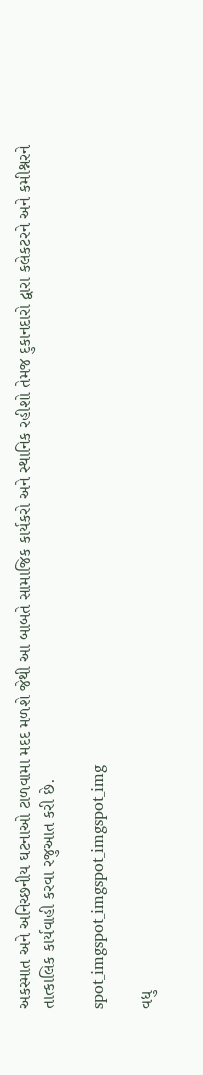અકસ્માત અને અનિચ્છનીય ઘટનાઓ ટાળવામા મદદ મળશે જેથી આ બાબતે સામાજિક કાર્યકરો અને સ્થાનિક રહીશો તેમજ દુકાનદારો દ્વારા કલેકટરને અને કમીશ્નરને તાત્કાલિક કાર્યવાહી કરવા રજુઆત કરી છે.

spot_imgspot_imgspot_imgspot_img

વધુ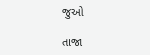જુઓ

તાજા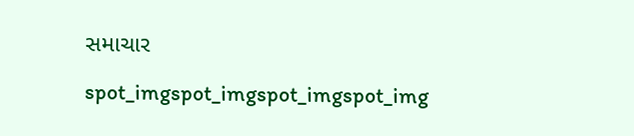સમાચાર

spot_imgspot_imgspot_imgspot_img